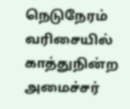நெடுநேரம் வரிசையில் காத்துநின்ற அமைச்சர்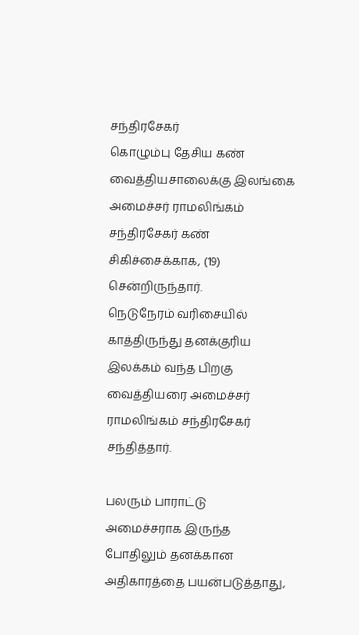சந்திரசேகர்
கொழும்பு தேசிய கண் வைத்தியசாலைக்கு இலங்கை அமைச்சர் ராமலிங்கம் சந்திரசேகர் கண் சிகிச்சைக்காக, (19) சென்றிருந்தார்.
நெடுநேரம் வரிசையில் காத்திருந்து தனக்குரிய இலக்கம் வந்த பிறகு வைத்தியரை அமைச்சர் ராமலிங்கம் சந்திரசேகர் சந்தித்தார்.

பலரும் பாராட்டு
அமைச்சராக இருந்த போதிலும் தனக்கான அதிகாரத்தை பயன்படுத்தாது,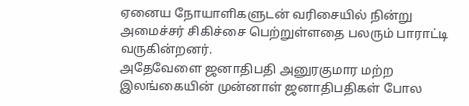ஏனைய நோயாளிகளுடன் வரிசையில் நின்று அமைச்சர் சிகிச்சை பெற்றுள்ளதை பலரும் பாராட்டி வருகின்றனர்.
அதேவேளை ஜனாதிபதி அனுரகுமார மற்ற இலங்கையின் முன்னாள் ஜனாதிபதிகள் போல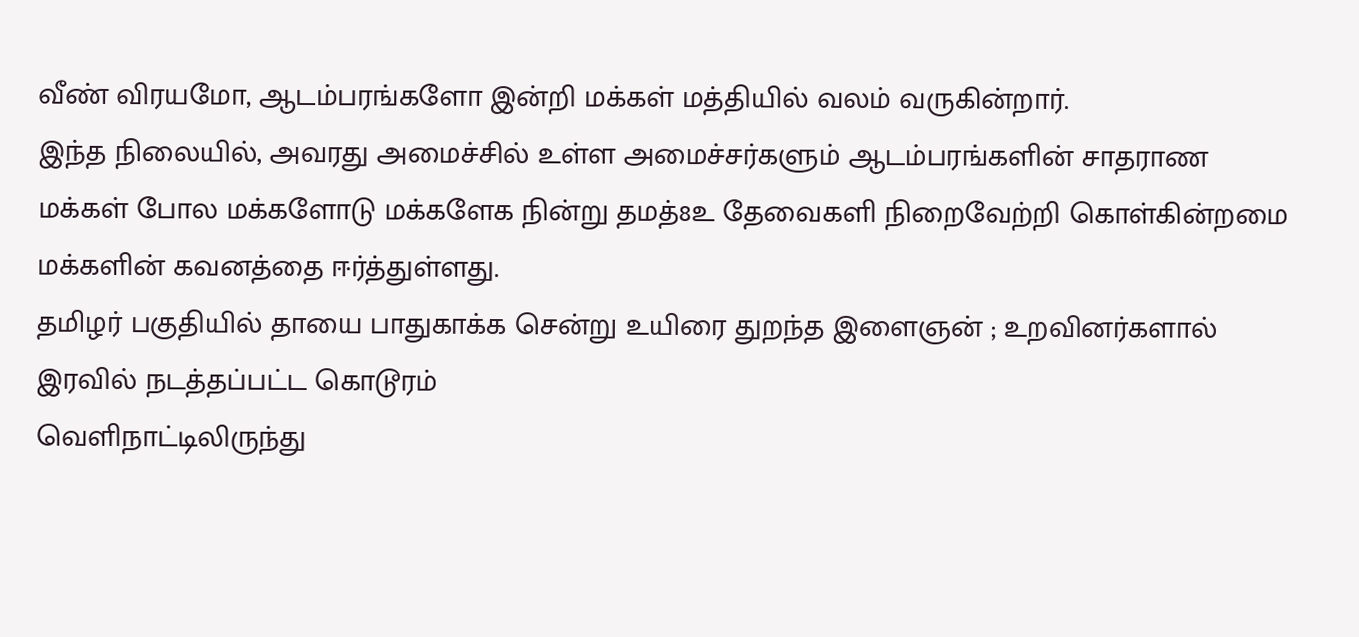வீண் விரயமோ, ஆடம்பரங்களோ இன்றி மக்கள் மத்தியில் வலம் வருகின்றார்.
இந்த நிலையில், அவரது அமைச்சில் உள்ள அமைச்சர்களும் ஆடம்பரங்களின் சாதராண மக்கள் போல மக்களோடு மக்களேக நின்று தமத்8உ தேவைகளி நிறைவேற்றி கொள்கின்றமை மக்களின் கவனத்தை ஈர்த்துள்ளது.
தமிழர் பகுதியில் தாயை பாதுகாக்க சென்று உயிரை துறந்த இளைஞன் ; உறவினர்களால் இரவில் நடத்தப்பட்ட கொடூரம்
வெளிநாட்டிலிருந்து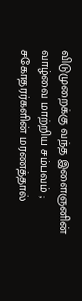விடுமுறைக்கு வந்த இளைஞனின் வாழ்வை மாற்றிய சம்பவம் ; சகோதரர்களின் மரணத்தால்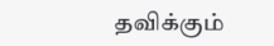தவிக்கும்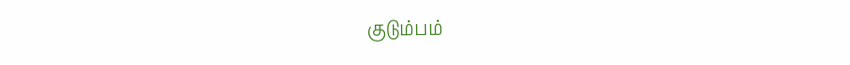குடும்பம்